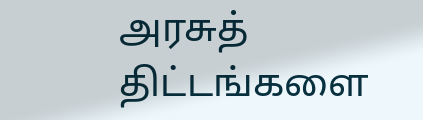அரசுத் திட்டங்களை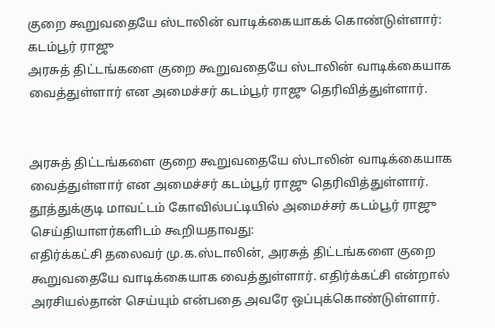குறை கூறுவதையே ஸ்டாலின் வாடிக்கையாகக் கொண்டுள்ளார்: கடம்பூர் ராஜு
அரசுத் திட்டங்களை குறை கூறுவதையே ஸ்டாலின் வாடிக்கையாக வைத்துள்ளார் என அமைச்சர் கடம்பூர் ராஜு தெரிவித்துள்ளார்.


அரசுத் திட்டங்களை குறை கூறுவதையே ஸ்டாலின் வாடிக்கையாக வைத்துள்ளார் என அமைச்சர் கடம்பூர் ராஜு தெரிவித்துள்ளார்.
தூத்துக்குடி மாவட்டம் கோவில்பட்டியில் அமைச்சர் கடம்பூர் ராஜு செய்தியாளர்களிடம் கூறியதாவது:
எதிர்க்கட்சி தலைவர் மு.க.ஸ்டாலின், அரசுத் திட்டங்களை குறை கூறுவதையே வாடிக்கையாக வைத்துள்ளார். எதிர்க்கட்சி என்றால் அரசியல்தான் செய்யும் என்பதை அவரே ஒப்புக்கொண்டுள்ளார்.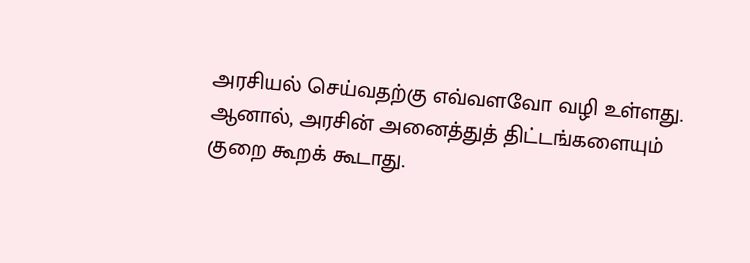அரசியல் செய்வதற்கு எவ்வளவோ வழி உள்ளது. ஆனால், அரசின் அனைத்துத் திட்டங்களையும் குறை கூறக் கூடாது.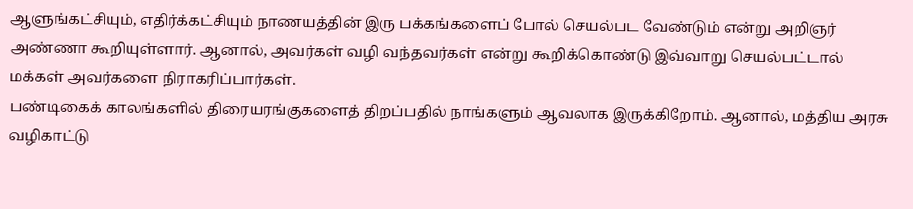ஆளுங்கட்சியும், எதிர்க்கட்சியும் நாணயத்தின் இரு பக்கங்களைப் போல் செயல்பட வேண்டும் என்று அறிஞர் அண்ணா கூறியுள்ளார். ஆனால், அவர்கள் வழி வந்தவர்கள் என்று கூறிக்கொண்டு இவ்வாறு செயல்பட்டால் மக்கள் அவர்களை நிராகரிப்பார்கள்.
பண்டிகைக் காலங்களில் திரையரங்குகளைத் திறப்பதில் நாங்களும் ஆவலாக இருக்கிறோம். ஆனால், மத்திய அரசு வழிகாட்டு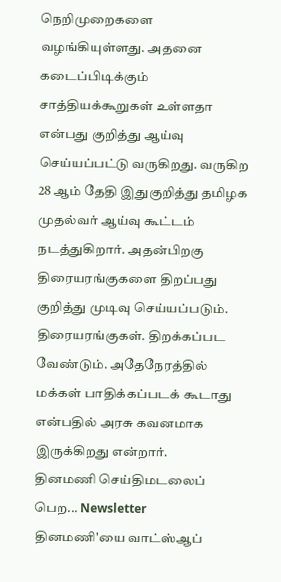நெறிமுறைகளை வழங்கியுள்ளது. அதனை கடைப்பிடிக்கும் சாத்தியக்கூறுகள் உள்ளதா என்பது குறித்து ஆய்வு செய்யப்பட்டு வருகிறது. வருகிற 28 ஆம் தேதி இதுகுறித்து தமிழக முதல்வர் ஆய்வு கூட்டம் நடத்துகிறார். அதன்பிறகு திரையரங்குகளை திறப்பது குறித்து முடிவு செய்யப்படும்.
திரையரங்குகள். திறக்கப்பட வேண்டும். அதேநேரத்தில் மக்கள் பாதிக்கப்படக் கூடாது என்பதில் அரசு கவனமாக இருக்கிறது என்றார்.
தினமணி செய்திமடலைப் பெற... Newsletter
தினமணி'யை வாட்ஸ்ஆப்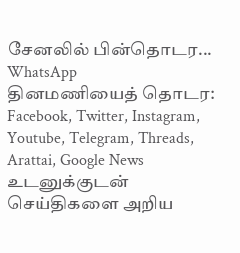சேனலில் பின்தொடர... WhatsApp
தினமணியைத் தொடர: Facebook, Twitter, Instagram, Youtube, Telegram, Threads, Arattai, Google News
உடனுக்குடன் செய்திகளை அறிய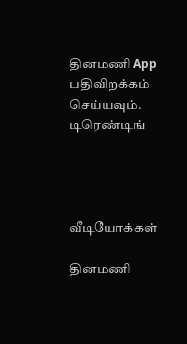தினமணி App பதிவிறக்கம் செய்யவும்.
டிரெண்டிங்




வீடியோக்கள்

தினமணி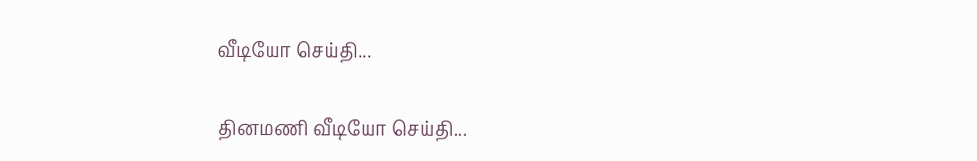வீடியோ செய்தி...

தினமணி வீடியோ செய்தி...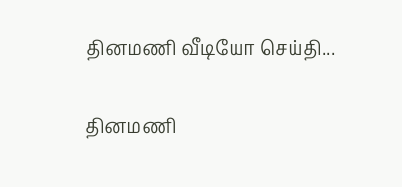தினமணி வீடியோ செய்தி...

தினமணி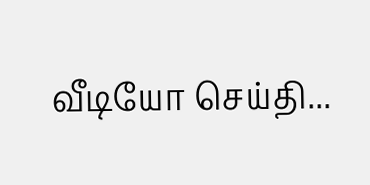வீடியோ செய்தி...